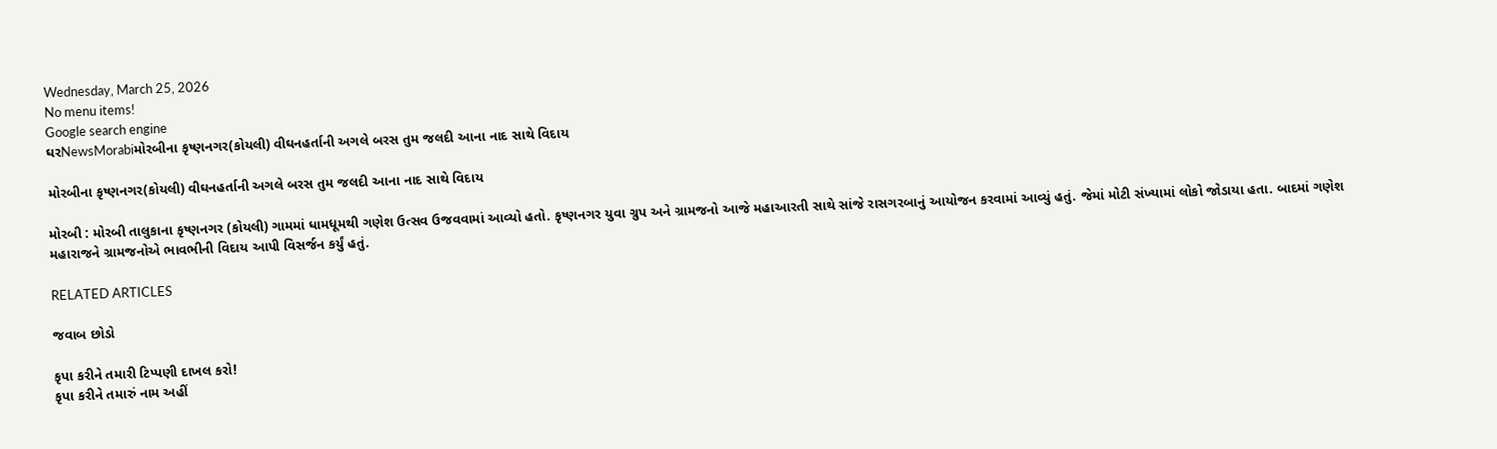Wednesday, March 25, 2026
No menu items!
Google search engine
ઘરNewsMorabiમોરબીના કૃષ્ણનગર(કોયલી) વીઘનહર્તાની અગલે બરસ તુમ જલદી આના નાદ સાથે વિદાય

મોરબીના કૃષ્ણનગર(કોયલી) વીઘનહર્તાની અગલે બરસ તુમ જલદી આના નાદ સાથે વિદાય

મોરબી : મોરબી તાલુકાના કૃષ્ણનગર (કોયલી) ગામમાં ધામધૂમથી ગણેશ ઉત્સવ ઉજવવામાં આવ્યો હતો. કૃષ્ણનગર યુવા ગ્રુપ અને ગ્રામજનો આજે મહાઆરતી સાથે સાંજે રાસગરબાનું આયોજન કરવામાં આવ્યું હતું. જેમાં મોટી સંખ્યામાં લોકો જોડાયા હતા. બાદમાં ગણેશ મહારાજને ગ્રામજનોએ ભાવભીની વિદાય આપી વિસર્જન કર્યું હતું.

RELATED ARTICLES

જવાબ છોડો

કૃપા કરીને તમારી ટિપ્પણી દાખલ કરો!
કૃપા કરીને તમારું નામ અહીં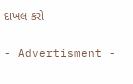દાખલ કરો

- Advertisment -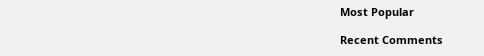Most Popular

Recent Comments